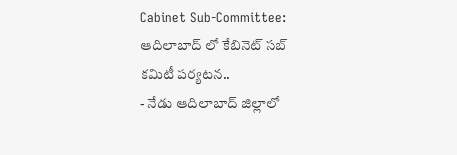Cabinet Sub-Committee: ఆదిలాబాద్ లో కేబినెట్ సబ్ కమిటీ పర్యటన..
- నేడు ఆదిలాబాద్ జిల్లాలో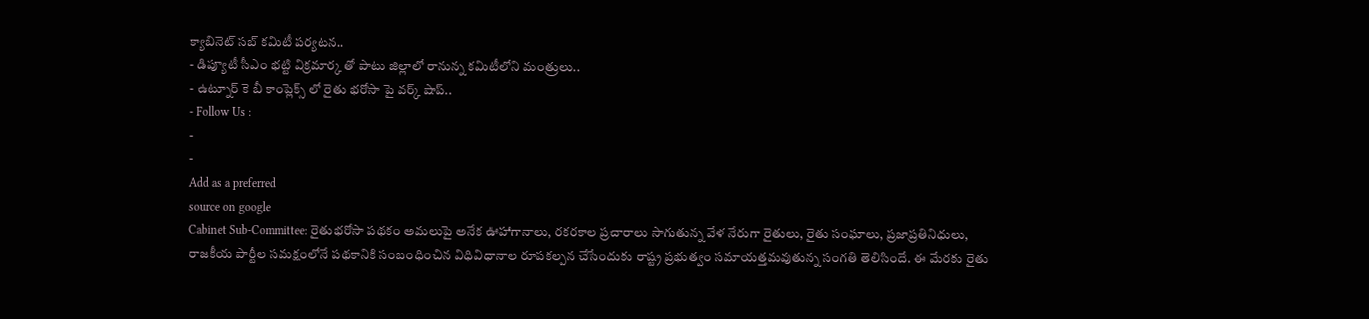క్యాబినెట్ సబ్ కమిటీ పర్యటన..
- డిప్యూటీ సీఎం భట్టి విక్రమార్క తో పాటు జిల్లాలో రానున్న కమిటీలోని మంత్రులు..
- ఉట్నూర్ కె బీ కాంప్లెక్స్ లో రైతు భరోసా పై వర్క్ షాప్..
- Follow Us :
-
-
Add as a preferred
source on google
Cabinet Sub-Committee: రైతుభరోసా పథకం అమలుపై అనేక ఊహాగానాలు, రకరకాల ప్రచారాలు సాగుతున్న వేళ నేరుగా రైతులు, రైతు సంఘాలు, ప్రజాప్రతినిధులు, రాజకీయ పార్టీల సమక్షంలోనే పథకానికి సంబంధించిన విధివిధానాల రూపకల్పన చేసేందుకు రాష్ట్ర ప్రభుత్వం సమాయత్తమవుతున్న సంగతి తెలిసిందే. ఈ మేరకు రైతు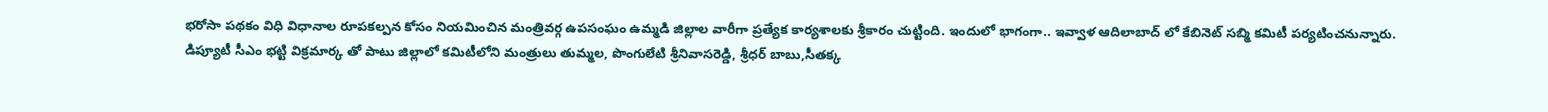భరోసా పథకం విధి విధానాల రూపకల్పన కోసం నియమించిన మంత్రివర్గ ఉపసంఘం ఉమ్మడి జిల్లాల వారీగా ప్రత్యేక కార్యశాలకు శ్రీకారం చుట్టింది. ఇందులో భాగంగా.. ఇవ్వాళ ఆదిలాబాద్ లో కేబినెట్ సబ్మి కమిటీ పర్యటించనున్నారు. డిప్యూటీ సీఎం భట్టి విక్రమార్క తో పాటు జిల్లాలో కమిటీలోని మంత్రులు తుమ్మల, పొంగులేటి శ్రీనివాసరెడ్డి, శ్రీధర్ బాబు,సీతక్క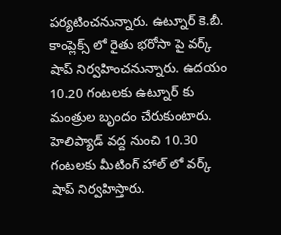పర్యటించనున్నారు. ఉట్నూర్ కె.బీ. కాంప్లెక్స్ లో రైతు భరోసా పై వర్క్ షాప్ నిర్వహించనున్నారు. ఉదయం 10.20 గంటలకు ఉట్నూర్ కు మంత్రుల బృందం చేరుకుంటారు. హెలిప్యాడ్ వద్ద నుంచి 10.30 గంటలకు మీటింగ్ హాల్ లో వర్క్ షాప్ నిర్వహిస్తారు.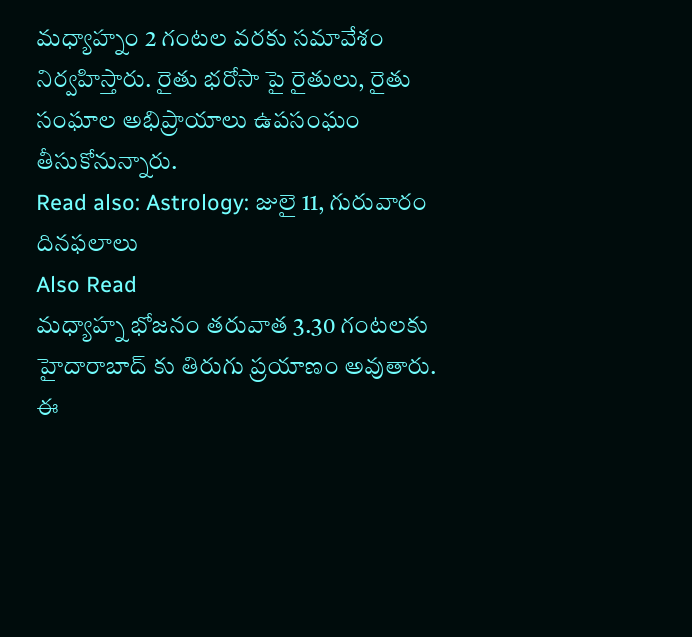మధ్యాహ్నం 2 గంటల వరకు సమావేశం నిర్వహిస్తారు. రైతు భరోసా పై రైతులు, రైతు సంఘాల అభిప్రాయాలు ఉపసంఘం తీసుకోనున్నారు.
Read also: Astrology: జులై 11, గురువారం దినఫలాలు
Also Read
మధ్యాహ్న భోజనం తరువాత 3.30 గంటలకు హైదారాబాద్ కు తిరుగు ప్రయాణం అవుతారు. ఈ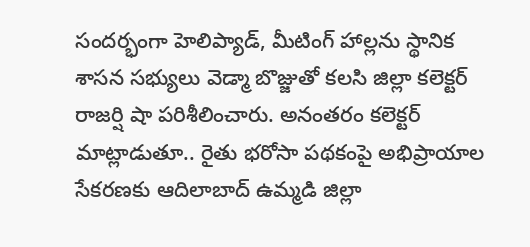సందర్భంగా హెలిప్యాడ్, మీటింగ్ హాల్లను స్థానిక శాసన సభ్యులు వెడ్మా బొజ్జుతో కలసి జిల్లా కలెక్టర్ రాజర్షి షా పరిశీలించారు. అనంతరం కలెక్టర్ మాట్లాడుతూ.. రైతు భరోసా పథకంపై అభిప్రాయాల సేకరణకు ఆదిలాబాద్ ఉమ్మడి జిల్లా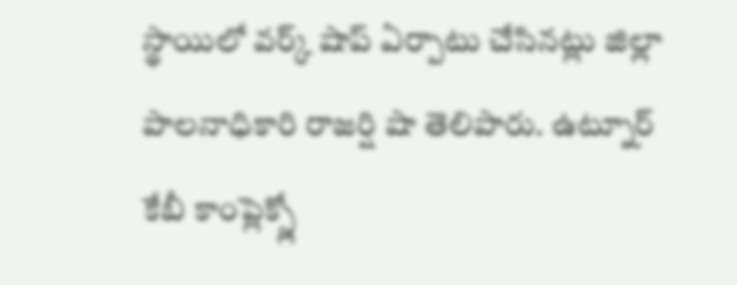స్థాయిలో వర్క్ షాప్ ఏర్పాటు చేసినట్లు జిల్లా పాలనాధికారి రాజర్షి షా తెలిపారు. ఉట్నూర్ కేబీ కాంప్లెక్స్లో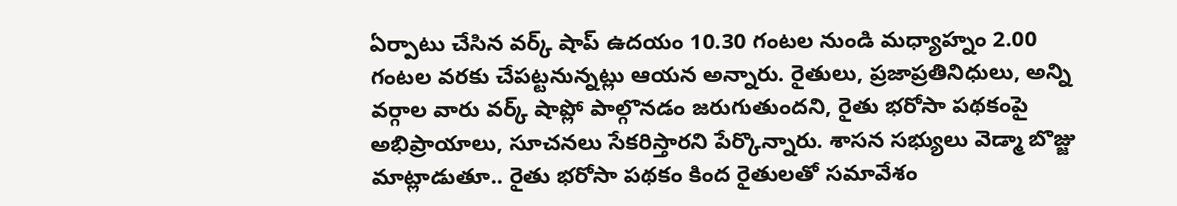ఏర్పాటు చేసిన వర్క్ షాప్ ఉదయం 10.30 గంటల నుండి మధ్యాహ్నం 2.00 గంటల వరకు చేపట్టనున్నట్లు ఆయన అన్నారు. రైతులు, ప్రజాప్రతినిధులు, అన్ని వర్గాల వారు వర్క్ షాప్లో పాల్గొనడం జరుగుతుందని, రైతు భరోసా పథకంపై అభిప్రాయాలు, సూచనలు సేకరిస్తారని పేర్కొన్నారు. శాసన సభ్యులు వెడ్మా బొజ్జు మాట్లాడుతూ.. రైతు భరోసా పథకం కింద రైతులతో సమావేశం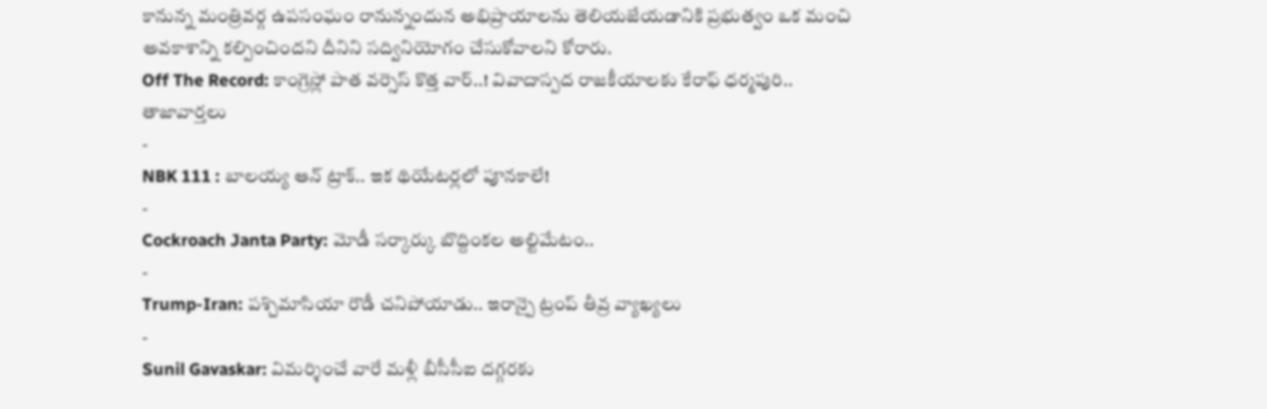కానున్న మంత్రివర్గ ఉపసంఘం రానున్నందున అభిప్రాయాలను తెలియజేయడానికి ప్రభుత్వం ఒక మంచి అవకాశాన్ని కల్పించిందని దీనిని సద్వినియోగం చేసుకోవాలని కోరారు.
Off The Record: కాంగ్రెస్లో పాత వర్సెస్ కొత్త వార్..! వివాదాస్పద రాజకీయాలకు కేరాఫ్ ధర్మపురి..
తాజావార్తలు
-
NBK 111 : బాలయ్య ఆన్ ట్రాక్.. ఇక థియేటర్లలో పూనకాలే!
-
Cockroach Janta Party: మోడీ సర్కార్కు బొద్దింకల అల్టిమేటం..
-
Trump-Iran: పశ్చిమాసియా రౌడీ చనిపోయాడు.. ఇరాన్పై ట్రంప్ తీవ్ర వ్యాఖ్యలు
-
Sunil Gavaskar: విమర్శించే వారే మళ్లీ బీసీసీఐ దగ్గరకు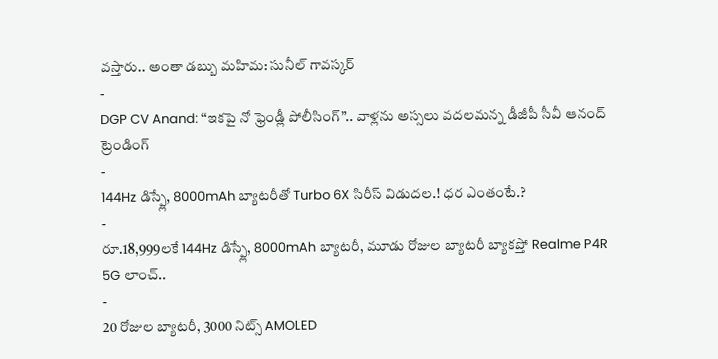వస్తారు.. అంతా డబ్బు మహిమ: సునీల్ గావస్కర్
-
DGP CV Anand: “ఇకపై నో ఫ్రెండ్లీ పోలీసింగ్”.. వాళ్లను అస్సలు వదలమన్న డీజీపీ సీవీ ఆనంద్
ట్రెండింగ్
-
144Hz డిస్ప్లే, 8000mAh బ్యాటరీతో Turbo 6X సిరీస్ విడుదల.! ధర ఎంతంటే.?
-
రూ.18,999లకే 144Hz డిస్ప్లే, 8000mAh బ్యాటరీ, మూడు రోజుల బ్యాటరీ బ్యాకప్తో Realme P4R 5G లాంచ్..
-
20 రోజుల బ్యాటరీ, 3000 నిట్స్ AMOLED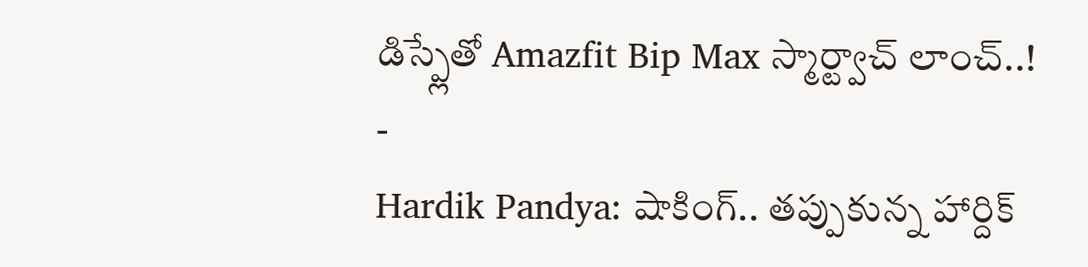డిస్ప్లేతో Amazfit Bip Max స్మార్ట్వాచ్ లాంచ్..!
-
Hardik Pandya: షాకింగ్.. తప్పుకున్న హార్దిక్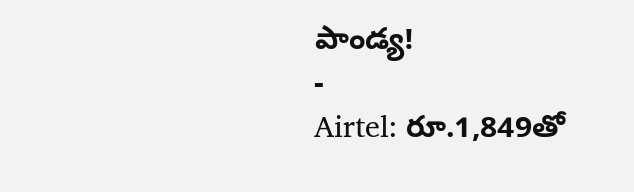పాండ్య!
-
Airtel: రూ.1,849తో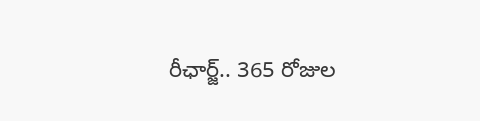రీఛార్జ్.. 365 రోజుల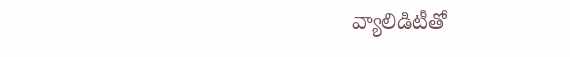వ్యాలిడిటీతో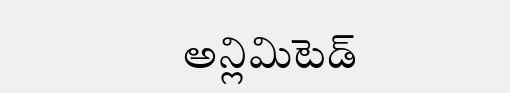అన్లిమిటెడ్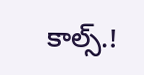కాల్స్.!